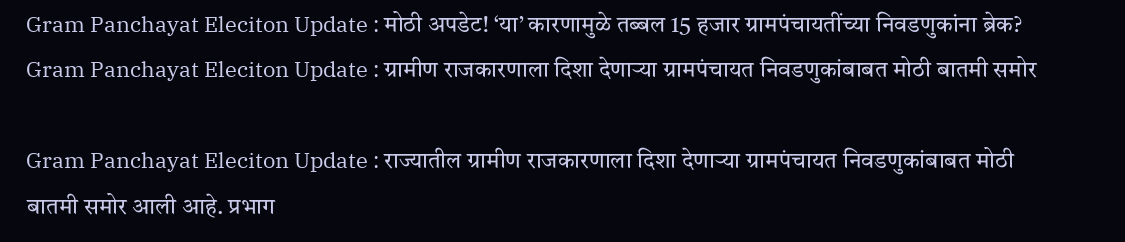Gram Panchayat Eleciton Update : मोठी अपडेट! ‘या’ कारणामुळे तब्बल 15 हजार ग्रामपंचायतींच्या निवडणुकांना ब्रेक?
Gram Panchayat Eleciton Update : ग्रामीण राजकारणाला दिशा देणाऱ्या ग्रामपंचायत निवडणुकांबाबत मोठी बातमी समोर

Gram Panchayat Eleciton Update : राज्यातील ग्रामीण राजकारणाला दिशा देणाऱ्या ग्रामपंचायत निवडणुकांबाबत मोठी बातमी समोर आली आहे. प्रभाग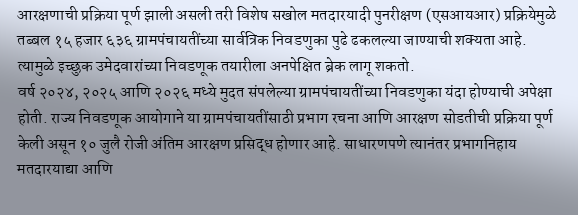आरक्षणाची प्रक्रिया पूर्ण झाली असली तरी विशेष सखोल मतदारयादी पुनरीक्षण (एसआयआर) प्रक्रियेमुळे तब्बल १५ हजार ६३६ ग्रामपंचायतींच्या सार्वत्रिक निवडणुका पुढे ढकलल्या जाण्याची शक्यता आहे. त्यामुळे इच्छुक उमेदवारांच्या निवडणूक तयारीला अनपेक्षित ब्रेक लागू शकतो.
वर्ष २०२४, २०२५ आणि २०२६ मध्ये मुदत संपलेल्या ग्रामपंचायतींच्या निवडणुका यंदा होण्याची अपेक्षा होती. राज्य निवडणूक आयोगाने या ग्रामपंचायतींसाठी प्रभाग रचना आणि आरक्षण सोडतीची प्रक्रिया पूर्ण केली असून १० जुलै रोजी अंतिम आरक्षण प्रसिद्ध होणार आहे. साधारणपणे त्यानंतर प्रभागनिहाय मतदारयाद्या आणि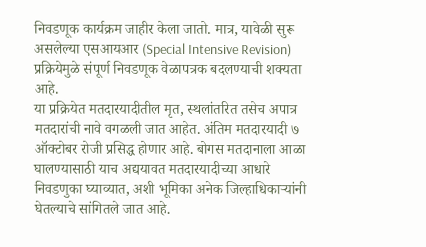निवडणूक कार्यक्रम जाहीर केला जातो. मात्र, यावेळी सुरू असलेल्या एसआयआर (Special Intensive Revision) प्रक्रियेमुळे संपूर्ण निवडणूक वेळापत्रक बदलण्याची शक्यता आहे.
या प्रक्रियेत मतदारयादीतील मृत, स्थलांतरित तसेच अपात्र मतदारांची नावे वगळली जात आहेत. अंतिम मतदारयादी ७ ऑक्टोबर रोजी प्रसिद्ध होणार आहे. बोगस मतदानाला आळा घालण्यासाठी याच अद्ययावत मतदारयादीच्या आधारे निवडणुका घ्याव्यात, अशी भूमिका अनेक जिल्हाधिकाऱ्यांनी घेतल्याचे सांगितले जात आहे.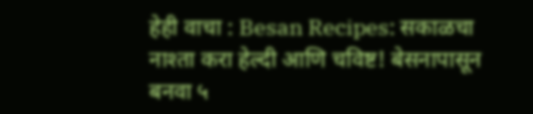हेही वाचा : Besan Recipes: सकाळचा नाश्ता करा हेल्दी आणि चविष्ट! बेसनापासून बनवा ५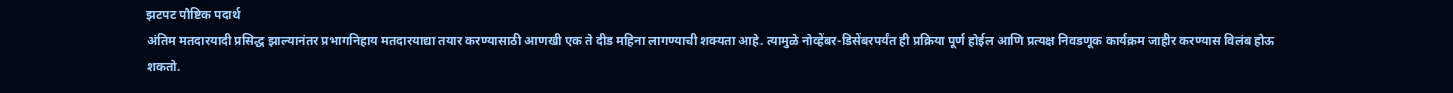झटपट पौष्टिक पदार्थ
अंतिम मतदारयादी प्रसिद्ध झाल्यानंतर प्रभागनिहाय मतदारयाद्या तयार करण्यासाठी आणखी एक ते दीड महिना लागण्याची शक्यता आहे. त्यामुळे नोव्हेंबर-डिसेंबरपर्यंत ही प्रक्रिया पूर्ण होईल आणि प्रत्यक्ष निवडणूक कार्यक्रम जाहीर करण्यास विलंब होऊ शकतो.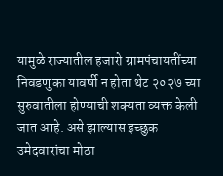यामुळे राज्यातील हजारो ग्रामपंचायतींच्या निवडणुका यावर्षी न होता थेट २०२७ च्या सुरुवातीला होण्याची शक्यता व्यक्त केली जात आहे. असे झाल्यास इच्छुक उमेदवारांचा मोठा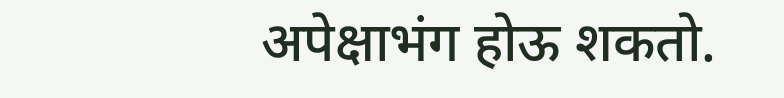अपेक्षाभंग होऊ शकतो.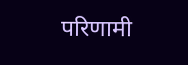परिणामी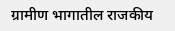ग्रामीण भागातील राजकीय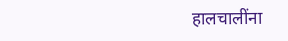हालचालींना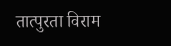तात्पुरता विराम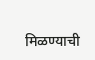मिळण्याची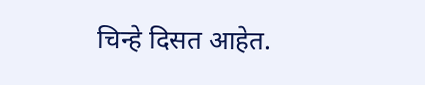चिन्हे दिसत आहेत.